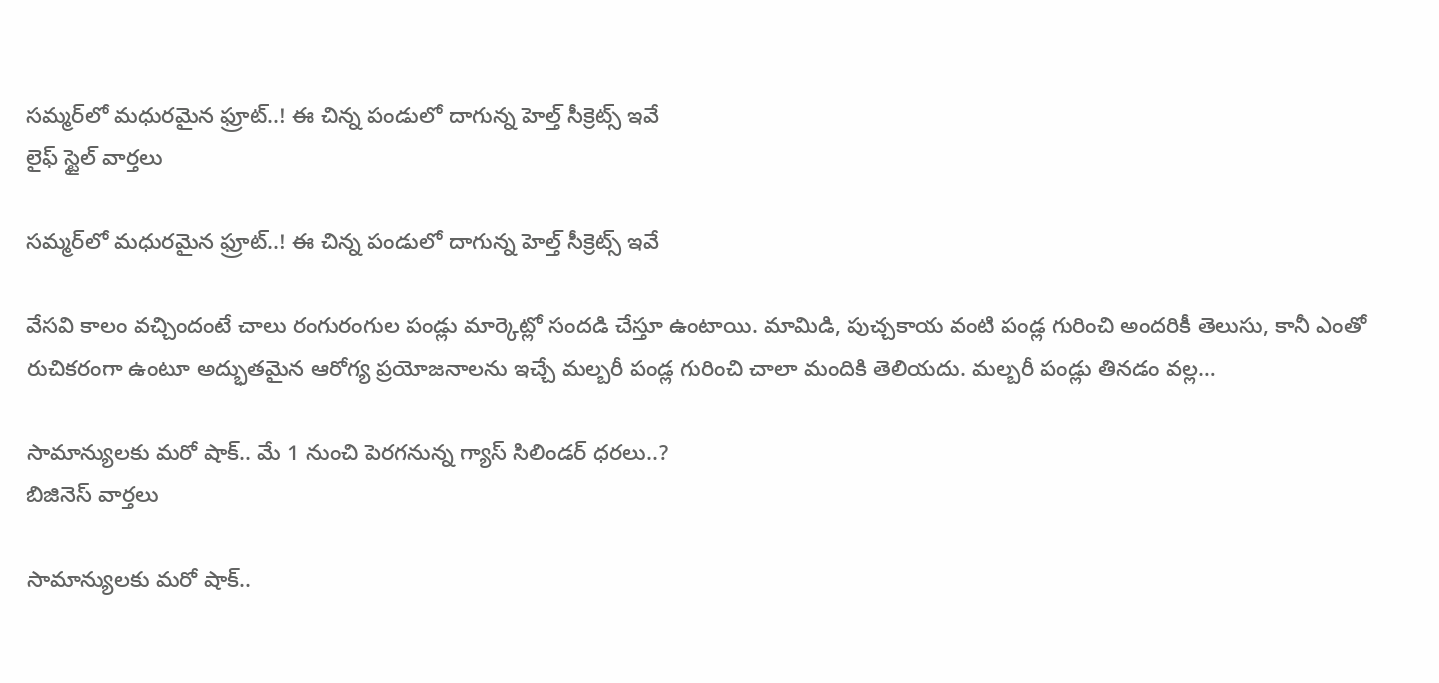సమ్మర్‌‌లో మధురమైన ఫ్రూట్..! ఈ చిన్న పండులో దాగున్న హెల్త్ సీక్రెట్స్‌ ఇవే
లైఫ్ స్టైల్ వార్తలు

సమ్మర్‌‌లో మధురమైన ఫ్రూట్..! ఈ చిన్న పండులో దాగున్న హెల్త్ సీక్రెట్స్‌ ఇవే

వేసవి కాలం వచ్చిందంటే చాలు రంగురంగుల పండ్లు మార్కెట్లో సందడి చేస్తూ ఉంటాయి. మామిడి, పుచ్చకాయ వంటి పండ్ల గురించి అందరికీ తెలుసు, కానీ ఎంతో రుచికరంగా ఉంటూ అద్భుతమైన ఆరోగ్య ప్రయోజనాలను ఇచ్చే మల్బరీ పండ్ల గురించి చాలా మందికి తెలియదు. మల్బరీ పండ్లు తినడం వల్ల…

సామాన్యులకు మరో షాక్.. మే 1 నుంచి పెరగనున్న గ్యాస్ సిలిండర్ ధరలు..?
బిజినెస్ వార్తలు

సామాన్యులకు మరో షాక్..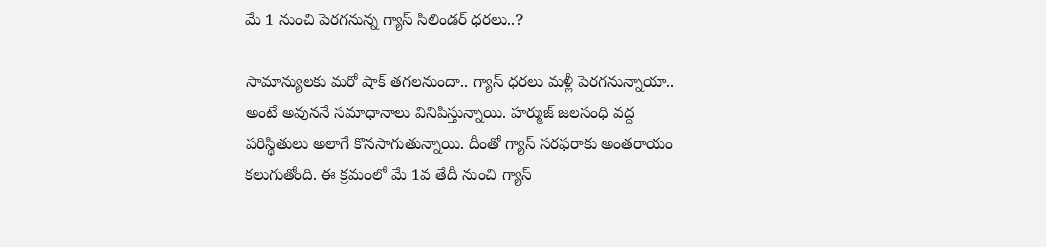మే 1 నుంచి పెరగనున్న గ్యాస్ సిలిండర్ ధరలు..?

సామాన్యులకు మరో షాక్ తగలనుందా.. గ్యాస్ ధరలు మళ్లీ పెరగనున్నాయా.. అంటే అవుననే సమాధానాలు వినిపిస్తున్నాయి. హర్ముజ్ జలసంధి వద్ద పరిస్థితులు అలాగే కొనసాగుతున్నాయి. దీంతో గ్యాస్ సరఫరాకు అంతరాయం కలుగుతోంది. ఈ క్రమంలో మే 1వ తేదీ నుంచి గ్యాస్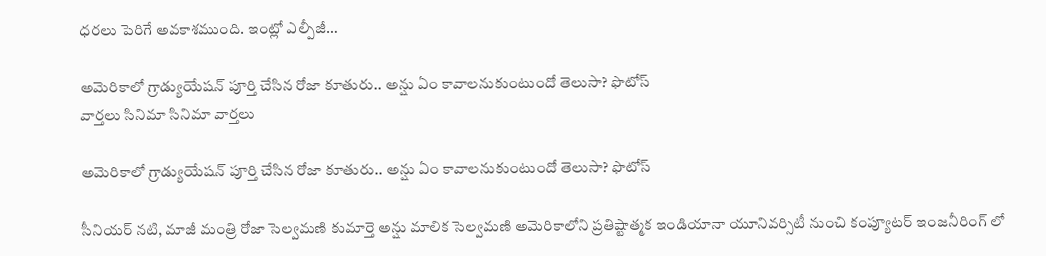ధరలు పెరిగే అవకాశముంది. ఇంట్లో ఎల్పీజీ…

అమెరికాలో గ్రాడ్యుయేషన్ పూర్తి చేసిన రోజా కూతురు.. అన్షు ఏం కావాలనుకుంటుందో తెలుసా? ఫొటోస్
వార్తలు సినిమా సినిమా వార్తలు

అమెరికాలో గ్రాడ్యుయేషన్ పూర్తి చేసిన రోజా కూతురు.. అన్షు ఏం కావాలనుకుంటుందో తెలుసా? ఫొటోస్

సీనియర్ నటి, మాజీ మంత్రి రోజా సెల్వమణి కుమార్తె అన్షు మాలిక సెల్వమణి అమెరికాలోని ప్రతిష్టాత్మక ఇండియానా యూనివర్సిటీ నుంచి కంప్యూటర్ ఇంజనీరింగ్ లో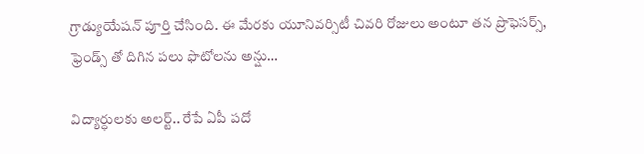గ్రాడ్యుయేషన్ పూర్తి చేసింది. ఈ మేరకు యూనివర్సిటీ చివరి రోజులు అంటూ తన ప్రొఫెసర్స్, ఫ్రెండ్స్ తో దిగిన పలు ఫొటోలను అన్షు…

విద్యార్ధులకు అలర్ట్.. రేపే ఏపీ పదో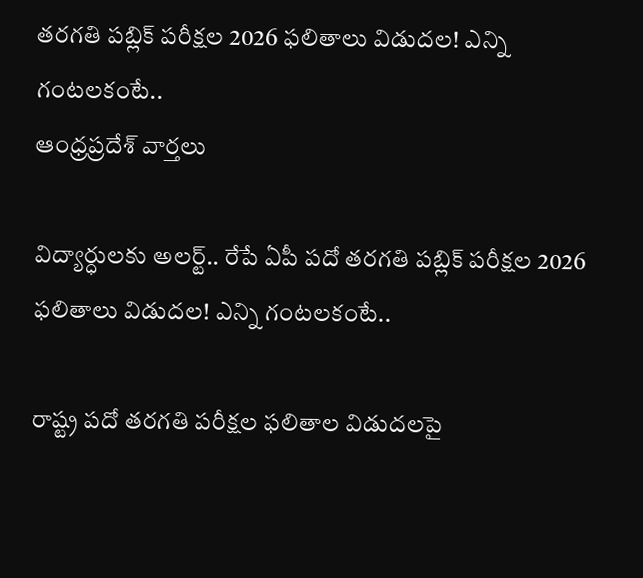తరగతి పబ్లిక్‌ పరీక్షల 2026 ఫలితాలు విడుదల! ఎన్ని గంటలకంటే..
ఆంధ్రప్రదేశ్ వార్తలు

విద్యార్ధులకు అలర్ట్.. రేపే ఏపీ పదో తరగతి పబ్లిక్‌ పరీక్షల 2026 ఫలితాలు విడుదల! ఎన్ని గంటలకంటే..

రాష్ట్ర పదో తరగతి పరీక్షల ఫలితాల విడుదలపై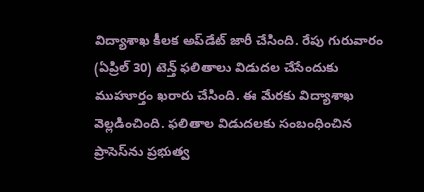విద్యాశాఖ కీలక అప్‌డేట్‌ జారీ చేసింది. రేపు గురువారం (ఏప్రిల్ 30) టెన్త్‌ ఫలితాలు విడుదల చేసేందుకు ముహూర్తం ఖరారు చేసింది. ఈ మేరకు విద్యాశాఖ వెల్లడించింది. ఫలితాల విడుదలకు సంబంధించిన ప్రాసెస్‌ను ప్రభుత్వ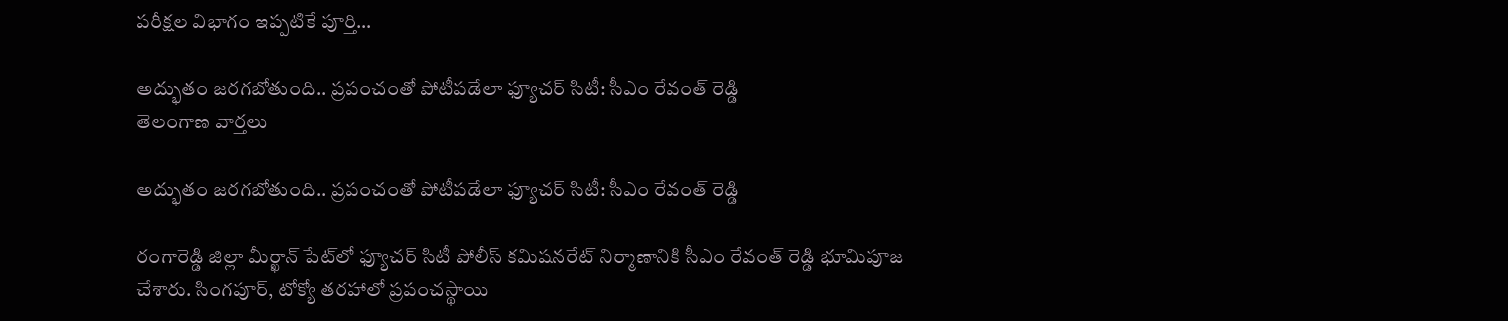పరీక్షల విభాగం ఇప్పటికే పూర్తి…

అద్భుతం జరగబోతుంది.. ప్రపంచంతో పోటీపడేలా ఫ్యూచర్ సిటీ: సీఎం రేవంత్ రెడ్డి
తెలంగాణ వార్తలు

అద్భుతం జరగబోతుంది.. ప్రపంచంతో పోటీపడేలా ఫ్యూచర్ సిటీ: సీఎం రేవంత్ రెడ్డి

రంగారెడ్డి జిల్లా మీర్ఖాన్ పేట్‌లో ఫ్యూచర్ సిటీ పోలీస్ కమిషనరేట్ నిర్మాణానికి సీఎం రేవంత్ రెడ్డి భూమిపూజ చేశారు. సింగపూర్, టోక్యో తరహాలో ప్రపంచస్థాయి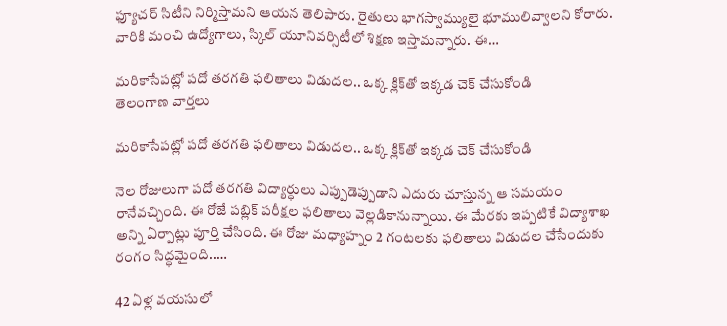ఫ్యూచర్ సిటీని నిర్మిస్తామని ఆయన తెలిపారు. రైతులు భాగస్వామ్యులై భూములివ్వాలని కోరారు. వారికి మంచి ఉద్యోగాలు, స్కిల్ యూనివర్సిటీలో శిక్షణ ఇస్తామన్నారు. ఈ…

మరికాసేపట్లో పదో తరగతి ఫలితాలు విడుదల.. ఒక్క క్లిక్‌తో ఇక్కడ చెక్ చేసుకోండి
తెలంగాణ వార్తలు

మరికాసేపట్లో పదో తరగతి ఫలితాలు విడుదల.. ఒక్క క్లిక్‌తో ఇక్కడ చెక్ చేసుకోండి

నెల రోజులుగా పదో తరగతి విద్యార్ధులు ఎప్పుడెప్పుడాని ఎదురు చూస్తున్న ఆ సమయం రానేవచ్చింది. ఈ రోజే పబ్లిక్ పరీక్షల ఫలితాలు వెల్లడికానున్నాయి. ఈ మేరకు ఇప్పటికే విద్యాశాఖ అన్ని ఏర్పాట్లు పూర్తి చేసింది. ఈ రోజు మధ్యాహ్నం 2 గంటలకు ఫలితాలు విడుదల చేసేందుకు రంగం సిద్ధమైంది..…

42 ఏళ్ల వయసులో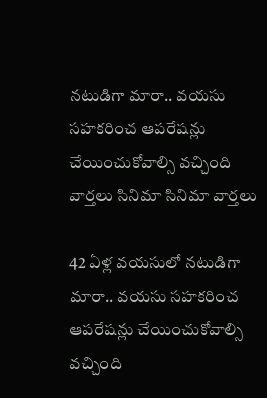నటుడిగా మారా.. వయసు సహకరించ ఆపరేషన్లు చేయించుకోవాల్సి వచ్చింది
వార్తలు సినిమా సినిమా వార్తలు

42 ఏళ్ల వయసులో నటుడిగా మారా.. వయసు సహకరించ ఆపరేషన్లు చేయించుకోవాల్సి వచ్చింది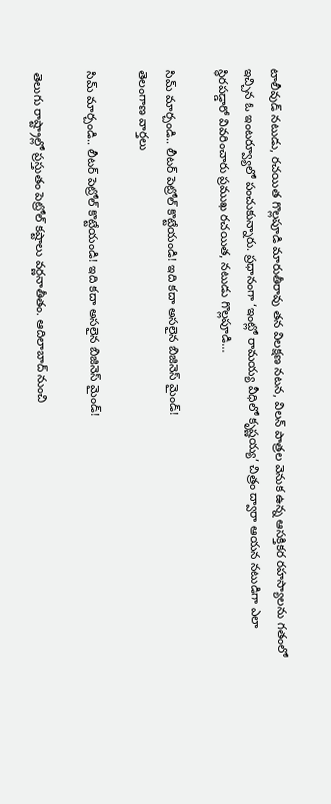టాలీవుడ్ నటుడు, రచయిత గొల్లపూడి మారుతీరావు తన విలక్షణ నటన, విలన్ పాత్రల వెనుక ఉన్న ఆసక్తికర రహస్యాలను గతంలో ఇచ్చిన ఓ ఇంటర్వ్యూలో పంచుకున్నారు. ప్రధానంగా ‘ఇంట్లో రామయ్య వీధిలో కృష్ణయ్య’ చిత్రం ద్వారా ఆయన నటుడిగా ఎలా స్థిరపడ్డారో వివరించారు ప్రముఖ రచయిత, నటుడు గొల్లపూడి…

సిమ్ మార్చండి.. లీటర్ పెట్రోల్ కొట్టేయండి! ఇది కదా అసలైన బిజినెస్ మైండ్!
తెలంగాణ వార్తలు

సిమ్ మార్చండి.. లీటర్ పెట్రోల్ కొట్టేయండి! ఇది కదా అసలైన బిజినెస్ మైండ్!

తెలుగు రాష్ట్రాల్లో ప్రస్తుతం పెట్రోల్ కష్టాలు వర్ణనాతీతం. ఆదిలాబాద్ నుంచి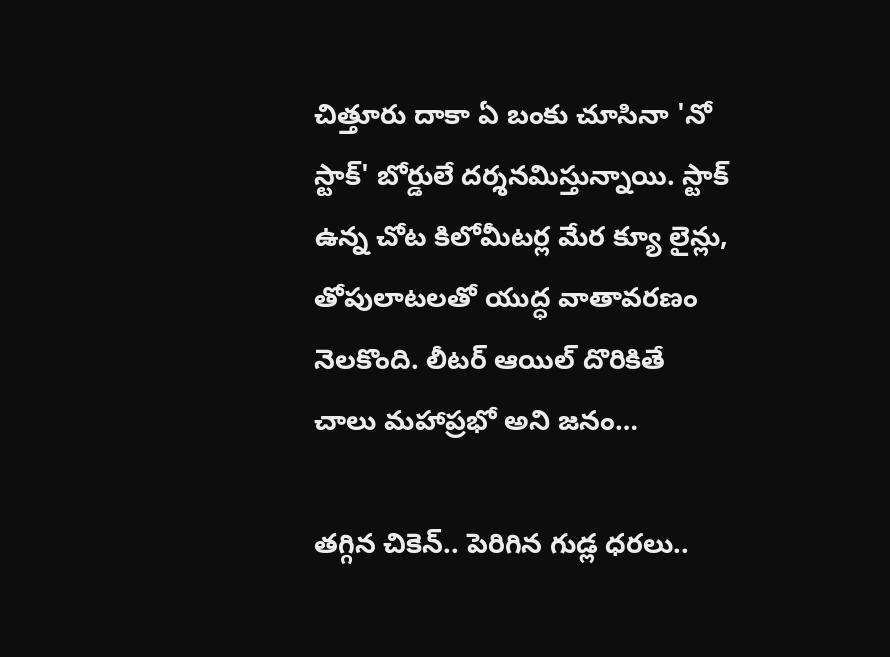చిత్తూరు దాకా ఏ బంకు చూసినా 'నో స్టాక్' బోర్డులే దర్శనమిస్తున్నాయి. స్టాక్ ఉన్న చోట కిలోమీటర్ల మేర క్యూ లైన్లు, తోపులాటలతో యుద్ధ వాతావరణం నెలకొంది. లీటర్ ఆయిల్ దొరికితే చాలు మహాప్రభో అని జనం…

తగ్గిన చికెన్.. పెరిగిన గుడ్ల ధరలు..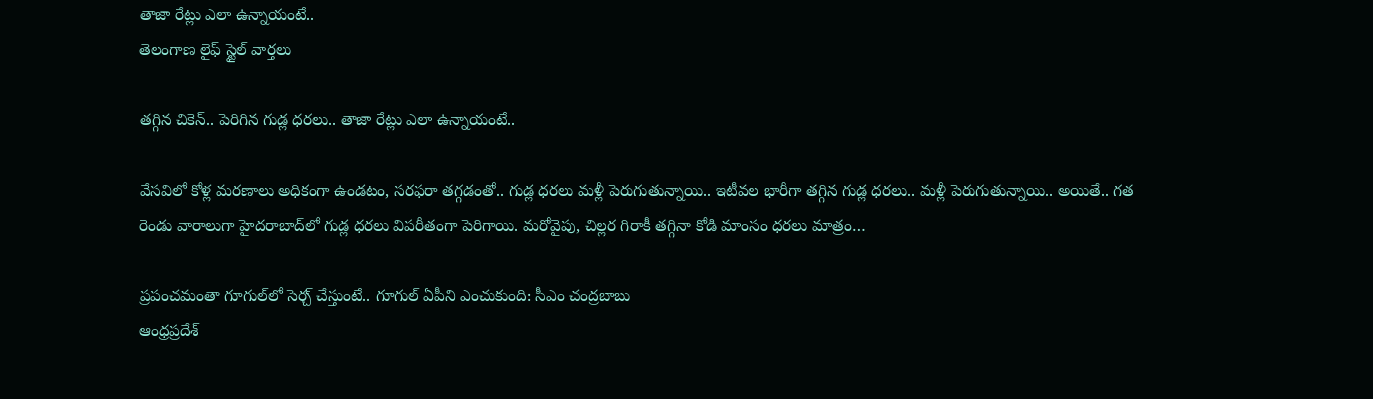తాజా రేట్లు ఎలా ఉన్నాయంటే..
తెలంగాణ లైఫ్ స్టైల్ వార్తలు

తగ్గిన చికెన్.. పెరిగిన గుడ్ల ధరలు.. తాజా రేట్లు ఎలా ఉన్నాయంటే..

వేసవిలో కోళ్ల మరణాలు అధికంగా ఉండటం, సరఫరా తగ్గడంతో.. గుడ్ల ధరలు మళ్లీ పెరుగుతున్నాయి.. ఇటీవల భారీగా తగ్గిన గుడ్ల ధరలు.. మళ్లీ పెరుగుతున్నాయి.. అయితే.. గత రెండు వారాలుగా హైదరాబాద్‌లో గుడ్ల ధరలు విపరీతంగా పెరిగాయి. మరోవైపు, చిల్లర గిరాకీ తగ్గినా కోడి మాంసం ధరలు మాత్రం…

ప్రపంచమంతా గూగుల్‌లో సెర్చ్ చేస్తుంటే.. గూగుల్ ఏపీని ఎంచుకుంది: సీఎం చంద్రబాబు
ఆంధ్రప్రదేశ్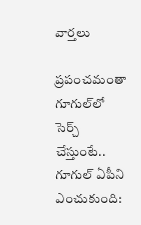వార్తలు

ప్రపంచమంతా గూగుల్‌లో సెర్చ్ చేస్తుంటే.. గూగుల్ ఏపీని ఎంచుకుంది: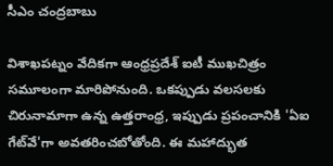సీఎం చంద్రబాబు

విశాఖపట్నం వేదికగా ఆంధ్రప్రదేశ్ ఐటీ ముఖచిత్రం సమూలంగా మారిపోనుంది. ఒకప్పుడు వలసలకు చిరునామాగా ఉన్న ఉత్తరాంధ్ర, ఇప్పుడు ప్రపంచానికి 'ఏఐ గేట్‌వే'గా అవతరించబోతోంది. ఈ మహాద్భుత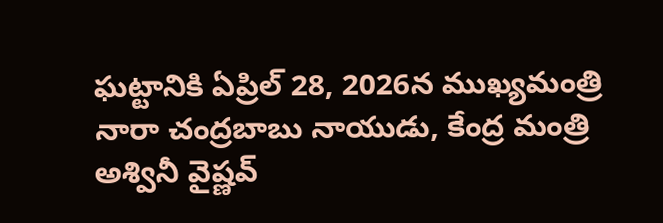ఘట్టానికి ఏప్రిల్ 28, 2026న ముఖ్యమంత్రి నారా చంద్రబాబు నాయుడు, కేంద్ర మంత్రి అశ్వినీ వైష్ణవ్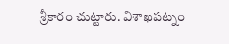శ్రీకారం చుట్టారు. విశాఖపట్నం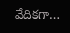వేదికగా…